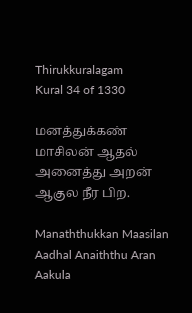Thirukkuralagam
Kural 34 of 1330

மனத்துக்கண் மாசிலன் ஆதல் அனைத்து அறன் ஆகுல நீர பிற.

Manaththukkan Maasilan Aadhal Anaiththu Aran Aakula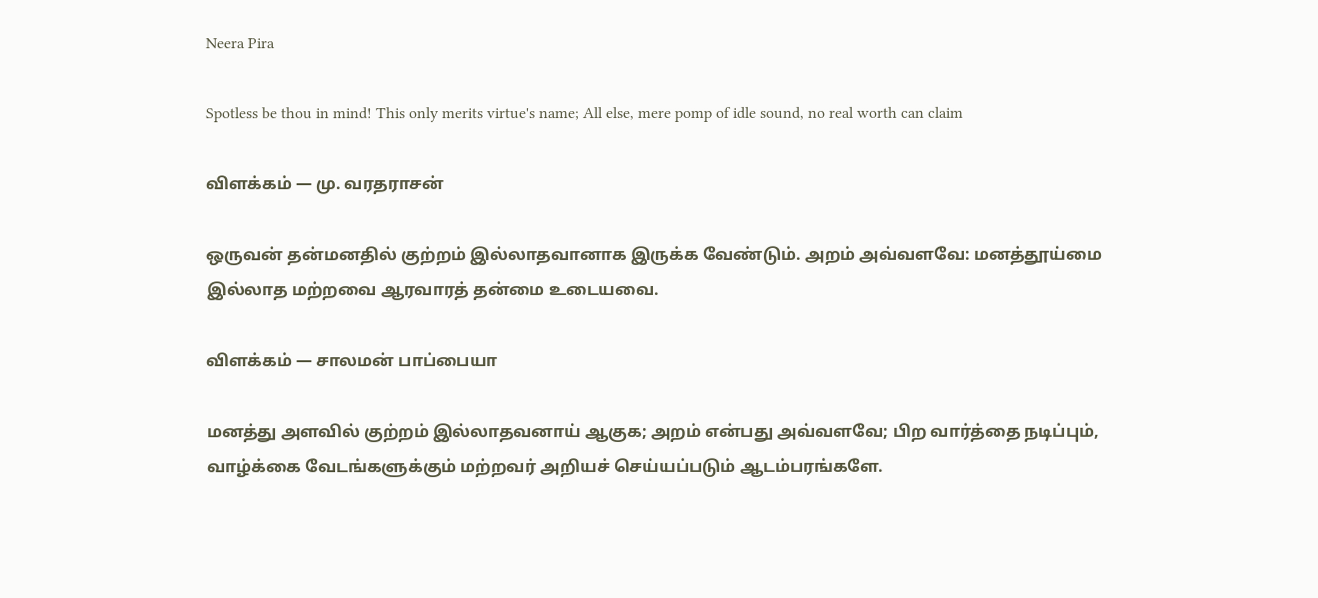Neera Pira

Spotless be thou in mind! This only merits virtue's name; All else, mere pomp of idle sound, no real worth can claim

விளக்கம் — மு. வரதராசன்

ஒருவன் தன்மனதில் குற்றம் இல்லாதவானாக இருக்க வேண்டும். அறம் அவ்வளவே: மனத்தூய்மை இல்லாத மற்றவை ஆரவாரத் தன்மை உடையவை.

விளக்கம் — சாலமன் பாப்பையா

மனத்து அளவில் குற்றம் இல்லாதவனாய் ஆகுக; அறம் என்பது அவ்வளவே; பிற வார்த்தை நடிப்பும், வாழ்க்கை வேடங்களுக்கும் மற்றவர் அறியச் செய்யப்படும் ஆடம்பரங்களே.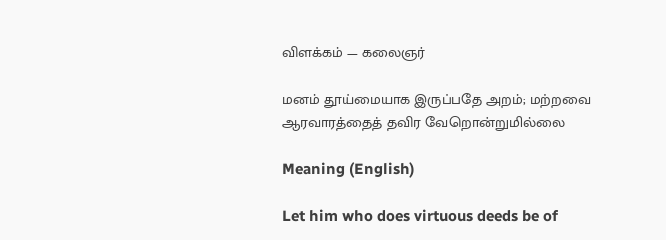விளக்கம் — கலைஞர்

மனம் தூய்மையாக இருப்பதே அறம்; மற்றவை ஆரவாரத்தைத் தவிர வேறொன்றுமில்லை

Meaning (English)

Let him who does virtuous deeds be of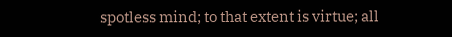spotless mind; to that extent is virtue; all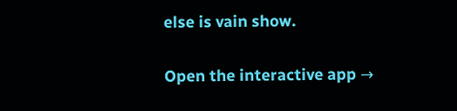else is vain show.

Open the interactive app →